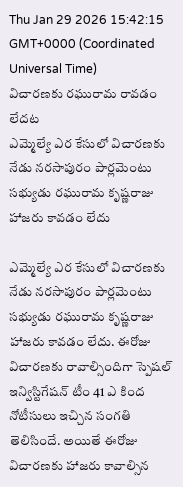Thu Jan 29 2026 15:42:15 GMT+0000 (Coordinated Universal Time)
విచారణకు రఘురామ రావడం లేదట
ఎమ్మెల్యే ఎర కేసులో విచారణకు నేడు నరసాపురం పార్లమెంటు సభ్యుడు రఘురామ కృష్ణరాజు హాజరు కావడం లేదు

ఎమ్మెల్యే ఎర కేసులో విచారణకు నేడు నరసాపురం పార్లమెంటు సభ్యుడు రఘురామ కృష్ణరాజు హాజరు కావడం లేదు. ఈరోజు విచారణకు రావాల్సిందిగా స్పెషల్ ఇన్విస్టిగేషన్ టీం 41 ఎ కింద నోటీసులు ఇచ్చిన సంగతి తెలిసిందే. అయితే ఈరోజు విచారణకు హాజరు కావాల్సిన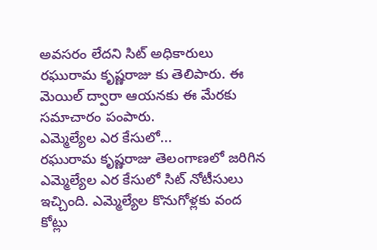అవసరం లేదని సిట్ అధికారులు రఘురామ కృష్ణరాజు కు తెలిపారు. ఈ మెయిల్ ద్వారా ఆయనకు ఈ మేరకు సమాచారం పంపారు.
ఎమ్మెల్యేల ఎర కేసులో...
రఘురామ కృష్ణరాజు తెలంగాణలో జరిగిన ఎమ్మెల్యేల ఎర కేసులో సిట్ నోటీసులు ఇచ్చింది. ఎమ్మెల్యేల కొనుగోళ్లకు వంద కోట్లు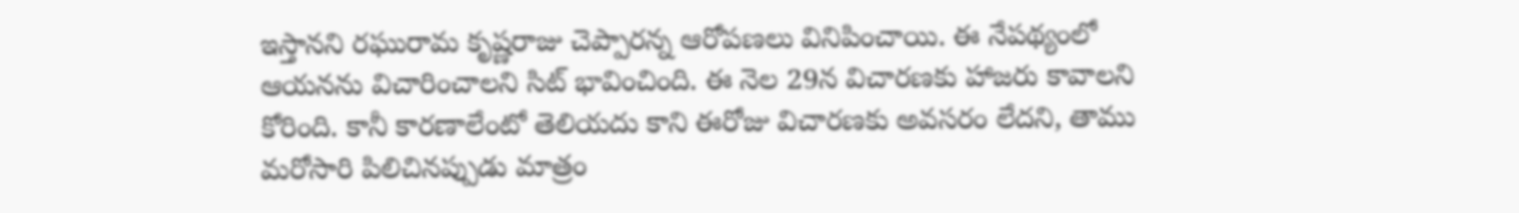ఇస్తానని రఘురామ కృష్ణరాజు చెప్పారన్న ఆరోపణలు వినిపించాయి. ఈ నేపథ్యంలో ఆయనను విచారించాలని సిట్ భావించింది. ఈ నెల 29న విచారణకు హాజరు కావాలని కోరింది. కానీ కారణాలేంటో తెలియదు కాని ఈరోజు విచారణకు అవసరం లేదని, తాము మరోసారి పిలిచినప్పుడు మాత్రం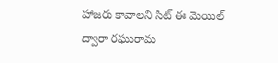హాజరు కావాలని సిట్ ఈ మెయిల్ ద్వారా రఘురామ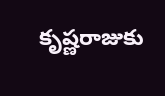కృష్ణరాజుకు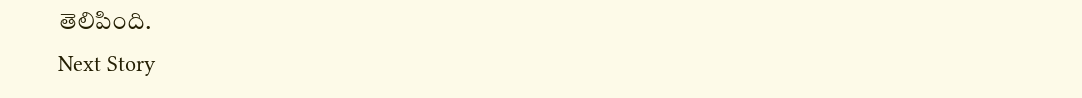తెలిపింది.
Next Story